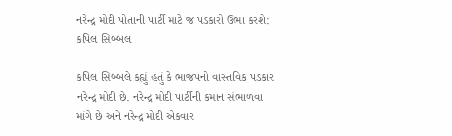નરેન્દ્ર મોદી પોતાની પાર્ટી માટે જ પડકારો ઉભા કરશે: કપિલ સિબ્બલ

કપિલ સિબ્બલે કહ્યું હતું કે ભાજપનો વાસ્તવિક પડકાર નરેન્દ્ર મોદી છે. નરેન્દ્ર મોદી પાર્ટીની કમાન સંભાળવા માંગે છે અને નરેન્દ્ર મોદી એકવાર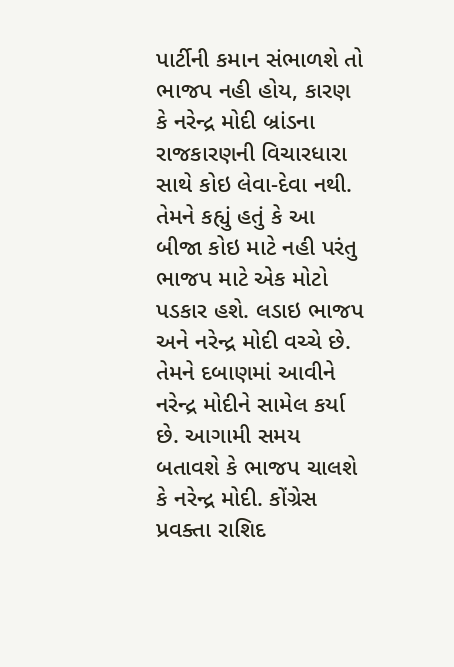પાર્ટીની કમાન સંભાળશે તો ભાજપ નહી હોય, કારણ કે નરેન્દ્ર મોદી બ્રાંડના રાજકારણની વિચારધારા સાથે કોઇ લેવા-દેવા નથી. તેમને કહ્યું હતું કે આ બીજા કોઇ માટે નહી પરંતુ ભાજપ માટે એક મોટો પડકાર હશે. લડાઇ ભાજપ અને નરેન્દ્ર મોદી વચ્ચે છે. તેમને દબાણમાં આવીને નરેન્દ્ર મોદીને સામેલ કર્યા છે. આગામી સમય બતાવશે કે ભાજપ ચાલશે કે નરેન્દ્ર મોદી. કોંગ્રેસ પ્રવક્તા રાશિદ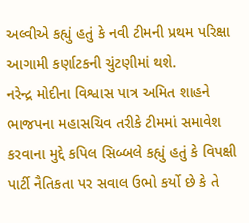અલ્વીએ કહ્યું હતું કે નવી ટીમની પ્રથમ પરિક્ષા આગામી કર્ણાટકની ચુંટણીમાં થશે.
નરેન્દ્ર મોદીના વિશ્વાસ પાત્ર અમિત શાહને ભાજપના મહાસચિવ તરીકે ટીમમાં સમાવેશ કરવાના મુદ્દે કપિલ સિબ્બલે કહ્યું હતું કે વિપક્ષી પાર્ટી નૈતિકતા પર સવાલ ઉભો કર્યો છે કે તે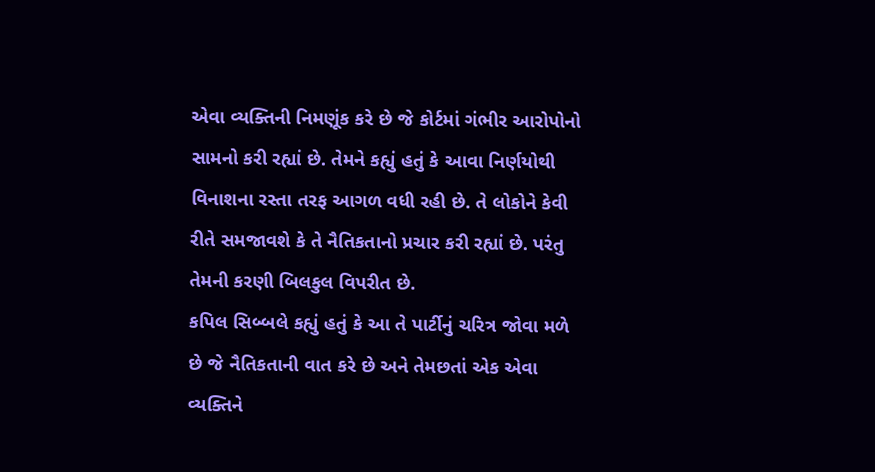એવા વ્યક્તિની નિમણૂંક કરે છે જે કોર્ટમાં ગંભીર આરોપોનો સામનો કરી રહ્યાં છે. તેમને કહ્યું હતું કે આવા નિર્ણયોથી વિનાશના રસ્તા તરફ આગળ વધી રહી છે. તે લોકોને કેવી રીતે સમજાવશે કે તે નૈતિકતાનો પ્રચાર કરી રહ્યાં છે. પરંતુ તેમની કરણી બિલકુલ વિપરીત છે.
કપિલ સિબ્બલે કહ્યું હતું કે આ તે પાર્ટીનું ચરિત્ર જોવા મળે છે જે નૈતિકતાની વાત કરે છે અને તેમછતાં એક એવા વ્યક્તિને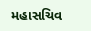મહાસચિવ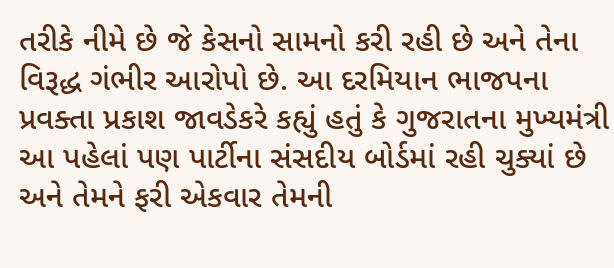તરીકે નીમે છે જે કેસનો સામનો કરી રહી છે અને તેના વિરૂદ્ધ ગંભીર આરોપો છે. આ દરમિયાન ભાજપના પ્રવક્તા પ્રકાશ જાવડેકરે કહ્યું હતું કે ગુજરાતના મુખ્યમંત્રી આ પહેલાં પણ પાર્ટીના સંસદીય બોર્ડમાં રહી ચુક્યાં છે અને તેમને ફરી એકવાર તેમની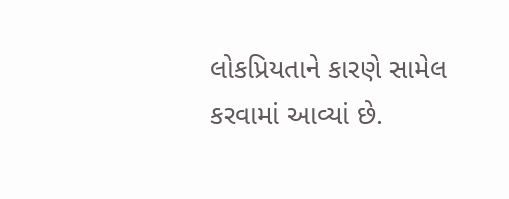લોકપ્રિયતાને કારણે સામેલ કરવામાં આવ્યાં છે.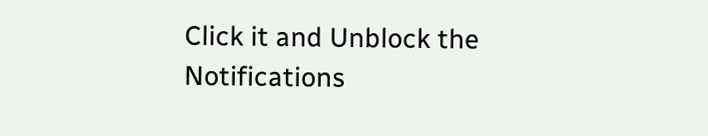Click it and Unblock the Notifications